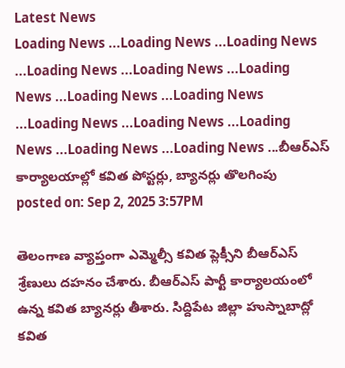Latest News
Loading News ...Loading News ...Loading News ...Loading News ...Loading News ...Loading News ...Loading News ...Loading News ...Loading News ...Loading News ...Loading News ...Loading News ...Loading News ...బీఆర్ఎస్ కార్యాలయాల్లో కవిత పోస్టర్లు, బ్యానర్లు తొలగింపు
posted on: Sep 2, 2025 3:57PM

తెలంగాణ వ్యాప్తంగా ఎమ్మెల్సీ కవిత ప్లెక్సీని బీఆర్ఎస్ శ్రేణులు దహనం చేశారు. బీఆర్ఎస్ పార్టీ కార్యాలయంలో ఉన్న కవిత బ్యానర్లు తీశారు. సిద్దిపేట జిల్లా హుస్నాబాద్లో కవిత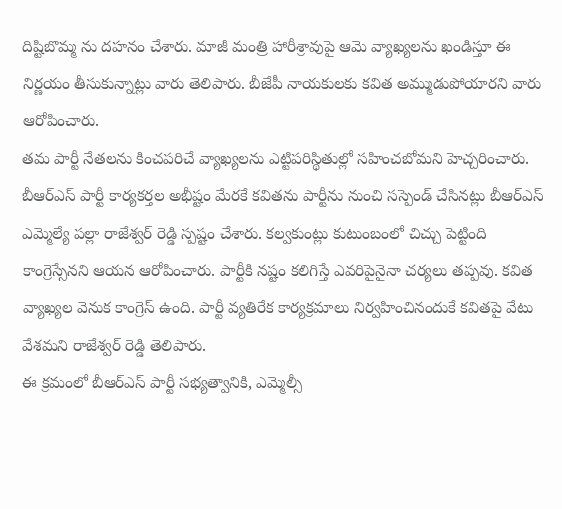దిష్టిబొమ్మ ను దహనం చేశారు. మాజీ మంత్రి హారీశ్రావుపై ఆమె వ్యాఖ్యలను ఖండిస్తూ ఈ నిర్ణయం తీసుకున్నాట్లు వారు తెలిపారు. బీజేపీ నాయకులకు కవిత అమ్ముడుపోయారని వారు ఆరోపించారు.
తమ పార్టీ నేతలను కించపరిచే వ్యాఖ్యలను ఎట్టిపరిస్థితుల్లో సహించబోమని హెచ్చరించారు. బీఆర్ఎస్ పార్టీ కార్యకర్తల అభీష్టం మేరకే కవితను పార్టీను నుంచి సస్పెండ్ చేసినట్లు బీఆర్ఎస్ ఎమ్మెల్యే పల్లా రాజేశ్వర్ రెడ్డి స్పష్టం చేశారు. కల్వకుంట్లు కుటుంబంలో చిచ్చు పెట్టింది కాంగ్రెస్సేనని ఆయన ఆరోపించారు. పార్టీకి నష్టం కలిగిస్తే ఎవరిపైనైనా చర్యలు తప్పవు. కవిత వ్యాఖ్యల వెనుక కాంగ్రెస్ ఉంది. పార్టీ వ్యతిరేక కార్యక్రమాలు నిర్వహించినందుకే కవితపై వేటు వేశమని రాజేశ్వర్ రెడ్డి తెలిపారు.
ఈ క్రమంలో బీఆర్ఎస్ పార్టీ సభ్యత్వానికి, ఎమ్మెల్సీ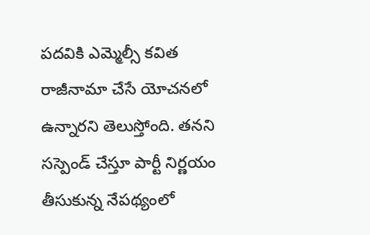పదవికి ఎమ్మెల్సీ కవిత రాజీనామా చేసే యోచనలో ఉన్నారని తెలుస్తోంది. తనని సస్పెండ్ చేస్తూ పార్టీ నిర్ణయం తీసుకున్న నేపథ్యంలో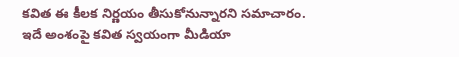కవిత ఈ కీలక నిర్ణయం తీసుకోనున్నారని సమాచారం. ఇదే అంశంపై కవిత స్వయంగా మీడియా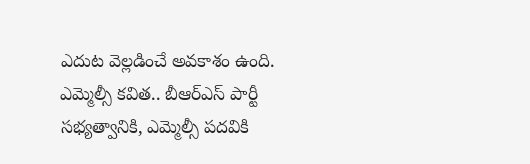ఎదుట వెల్లడించే అవకాశం ఉంది. ఎమ్మెల్సీ కవిత.. బీఆర్ఎస్ పార్టీ సభ్యత్వానికి, ఎమ్మెల్సీ పదవికి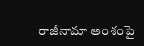రాజీనామా అంశంపై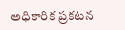అధికారిక ప్రకటన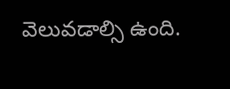వెలువడాల్సి ఉంది.